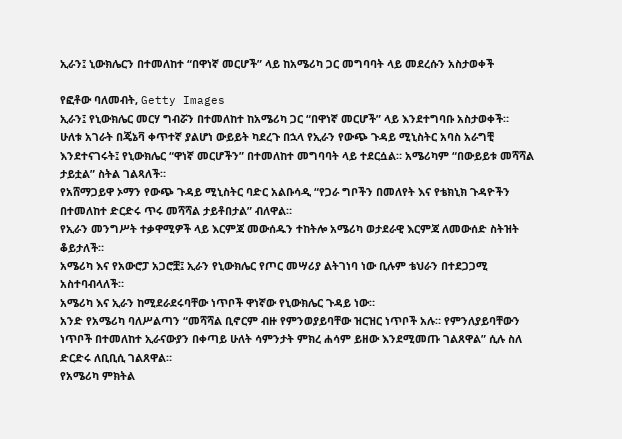ኢራን፤ ኒውክሌርን በተመለከተ “በዋነኛ መርሆች” ላይ ከአሜሪካ ጋር መግባባት ላይ መደረሱን አስታወቀች

የፎቶው ባለመብት, Getty Images
ኢራን፤ የኒውክሌር መርሃ ግብሯን በተመለከተ ከአሜሪካ ጋር “በዋነኛ መርሆች” ላይ እንደተግባቡ አስታወቀች።
ሁለቱ አገራት በጄኔቫ ቀጥተኛ ያልሆነ ውይይት ካደረጉ በኋላ የኢራን የውጭ ጉዳይ ሚኒስትር አባስ አራግቺ እንደተናገሩት፤ የኒውክሌር “ዋነኛ መርሆችን” በተመለከተ መግባባት ላይ ተደርሷል። አሜሪካም “በውይይቱ መሻሻል ታይቷል” ስትል ገልጻለች።
የአሸማጋይዋ ኦማን የውጭ ጉዳይ ሚኒስትር ባድር አልቡሳዲ “የጋራ ግቦችን በመለየት እና የቴክኒክ ጉዳዮችን በተመለከተ ድርድሩ ጥሩ መሻሻል ታይቶበታል” ብለዋል።
የኢራን መንግሥት ተቃዋሚዎች ላይ እርምጃ መውሰዱን ተከትሎ አሜሪካ ወታደራዊ እርምጃ ለመውሰድ ስትዝት ቆይታለች።
አሜሪካ እና የአውሮፓ አጋሮቿ፤ ኢራን የኒውክሌር የጦር መሣሪያ ልትገነባ ነው ቢሉም ቴህራን በተደጋጋሚ አስተባብላለች።
አሜሪካ እና ኢራን ከሚደራደሩባቸው ነጥቦች ዋነኛው የኒውክሌር ጉዳይ ነው።
አንድ የአሜሪካ ባለሥልጣን “መሻሻል ቢኖርም ብዙ የምንወያይባቸው ዝርዝር ነጥቦች አሉ። የምንለያይባቸውን ነጥቦች በተመለከተ ኢራናውያን በቀጣይ ሁለት ሳምንታት ምክረ ሐሳም ይዘው እንደሚመጡ ገልጸዋል” ሲሉ ስለ ድርድሩ ለቢቢሲ ገልጸዋል።
የአሜሪካ ምክትል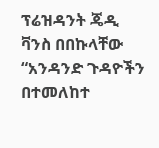ፕሬዝዳንት ጄዲ ቫንስ በበኩላቸው “አንዳንድ ጉዳዮችን በተመለከተ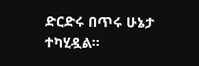ድርድሩ በጥሩ ሁኔታ ተካሂዷል።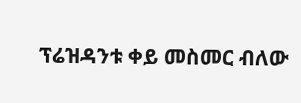ፕሬዝዳንቱ ቀይ መስመር ብለው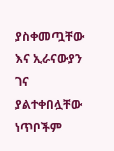ያስቀመጧቸው እና ኢራናውያን ገና ያልተቀበሏቸው ነጥቦችም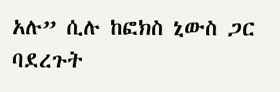አሉ” ሲሉ ከፎክስ ኒውስ ጋር ባደረጉት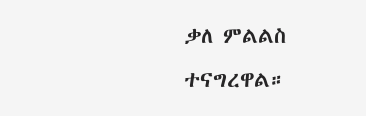ቃለ ምልልስ ተናግረዋል።